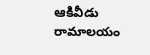ఆకివీడు రామాలయం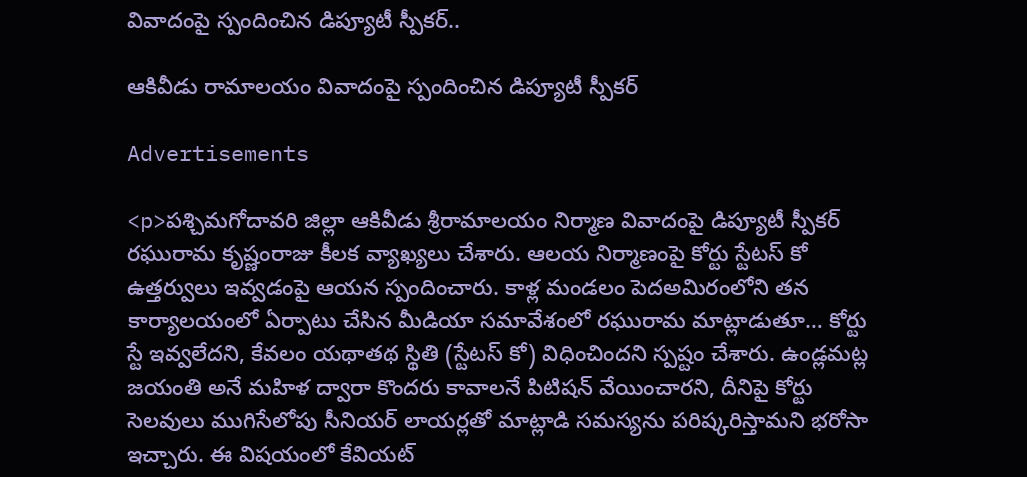వివాదంపై స్పందించిన డిప్యూటీ స్పీకర్..

ఆకివీడు రామాలయం వివాదంపై స్పందించిన డిప్యూటీ స్పీకర్

Advertisements

<p>పశ్చిమగోదావరి జిల్లా ఆకివీడు శ్రీరామాలయం నిర్మాణ వివాదంపై డిప్యూటీ స్పీకర్ రఘురామ కృష్ణంరాజు కీలక వ్యాఖ్యలు చేశారు. ఆలయ నిర్మాణంపై కోర్టు స్టేటస్ కో ఉత్తర్వులు ఇవ్వడంపై ఆయన స్పందించారు. కాళ్ల మండలం పెదఅమిరంలోని తన కార్యాలయంలో ఏర్పాటు చేసిన మీడియా సమావేశంలో రఘురామ మాట్లాడుతూ… కోర్టు స్టే ఇవ్వలేదని, కేవలం యథాతథ స్థితి (స్టేటస్ కో) విధించిందని స్పష్టం చేశారు. ఉండ్లమట్ల జయంతి అనే మహిళ ద్వారా కొందరు కావాలనే పిటిషన్ వేయించారని, దీనిపై కోర్టు సెలవులు ముగిసేలోపు సీనియర్ లాయర్లతో మాట్లాడి సమస్యను పరిష్కరిస్తామని భరోసా ఇచ్చారు. ఈ విషయంలో కేవియట్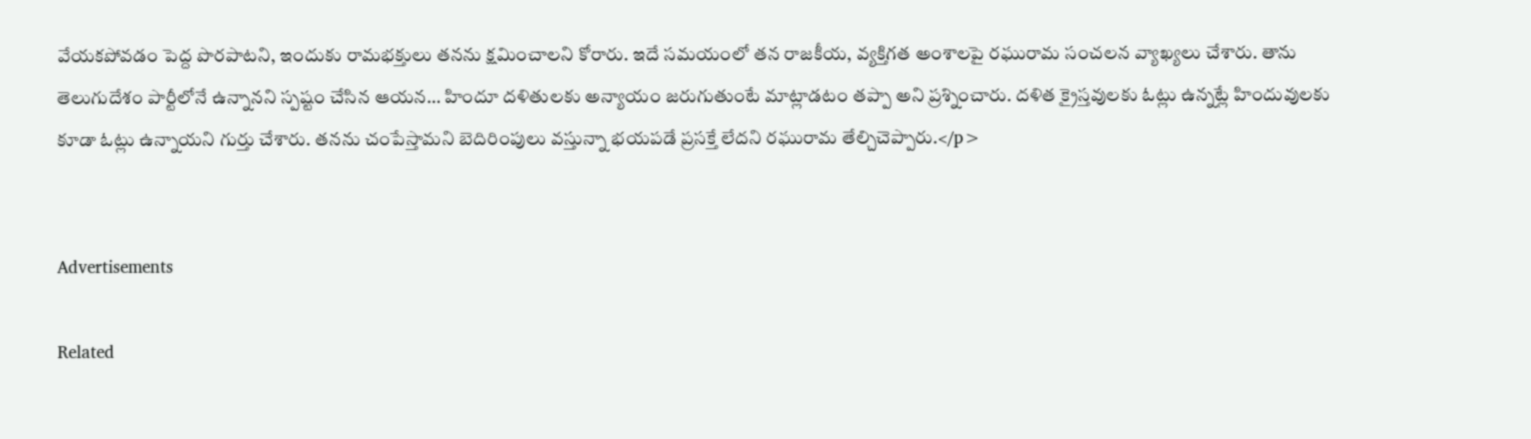వేయకపోవడం పెద్ద పొరపాటని, ఇందుకు రామభక్తులు తనను క్షమించాలని కోరారు. ఇదే సమయంలో తన రాజకీయ, వ్యక్తిగత అంశాలపై రఘురామ సంచలన వ్యాఖ్యలు చేశారు. తాను తెలుగుదేశం పార్టీలోనే ఉన్నానని స్పష్టం చేసిన ఆయన… హిందూ దళితులకు అన్యాయం జరుగుతుంటే మాట్లాడటం తప్పా అని ప్రశ్నించారు. దళిత క్రైస్తవులకు ఓట్లు ఉన్నట్లే హిందువులకు కూడా ఓట్లు ఉన్నాయని గుర్తు చేశారు. తనను చంపేస్తామని బెదిరింపులు వస్తున్నా భయపడే ప్రసక్తే లేదని రఘురామ తేల్చిచెప్పారు.</p>


Advertisements

Related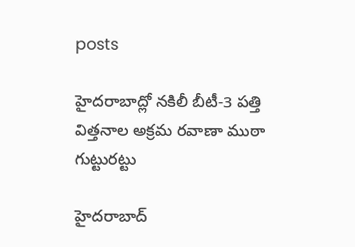posts

హైదరాబాద్లో నకిలీ బీటీ-3 పత్తి విత్తనాల అక్రమ రవాణా ముఠా గుట్టురట్టు

హైదరాబాద్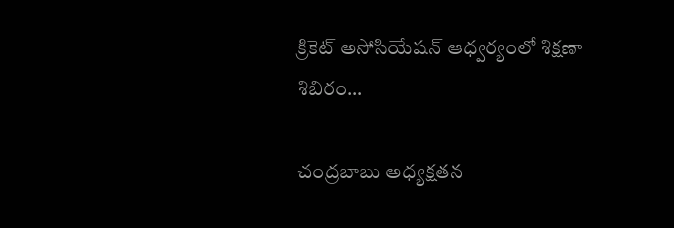క్రికెట్ అసోసియేషన్ ఆధ్వర్యంలో శిక్షణా శిబిరం…

చంద్రబాబు అధ్యక్షతన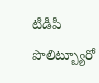టీడీపీ పొలిట్బ్యూరో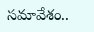సమావేశం..